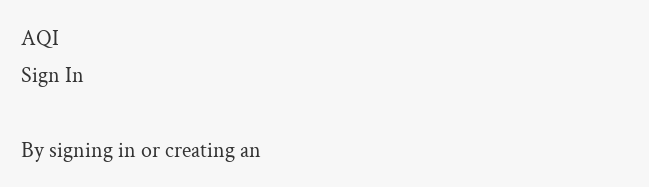AQI
Sign In

By signing in or creating an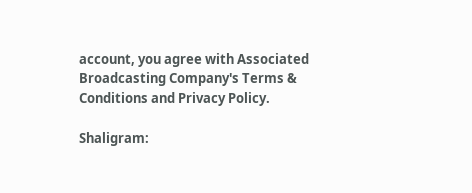account, you agree with Associated Broadcasting Company's Terms & Conditions and Privacy Policy.

Shaligram: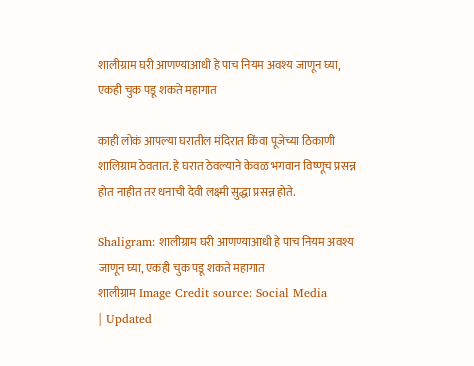शालीग्राम घरी आणण्याआधी हे पाच नियम अवश्य जाणून घ्या, एकही चुक पडू शकते महागात

काही लोकं आपल्या घरातील मंदिरात किंवा पूजेच्या ठिकाणी शालिग्राम ठेवतात. हे घरात ठेवल्याने केवळ भगवान विष्णूच प्रसन्न होत नाहीत तर धनाची देवी लक्ष्मी सुद्धा प्रसन्न होते.

Shaligram: शालीग्राम घरी आणण्याआधी हे पाच नियम अवश्य जाणून घ्या, एकही चुक पडू शकते महागात
शालीग्राम Image Credit source: Social Media
| Updated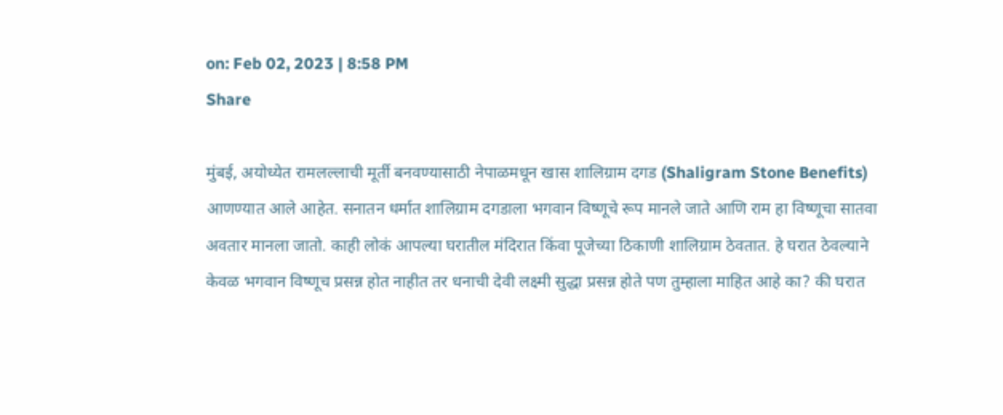on: Feb 02, 2023 | 8:58 PM
Share

मुंबई, अयोध्येत रामलल्लाची मूर्ती बनवण्यासाठी नेपाळमधून खास शालिग्राम दगड (Shaligram Stone Benefits) आणण्यात आले आहेत. सनातन धर्मात शालिग्राम दगडाला भगवान विष्णूचे रूप मानले जाते आणि राम हा विष्णूचा सातवा अवतार मानला जातो. काही लोकं आपल्या घरातील मंदिरात किंवा पूजेच्या ठिकाणी शालिग्राम ठेवतात. हे घरात ठेवल्याने केवळ भगवान विष्णूच प्रसन्न होत नाहीत तर धनाची देवी लक्ष्मी सुद्धा प्रसन्न होते पण तुम्हाला माहित आहे का? की घरात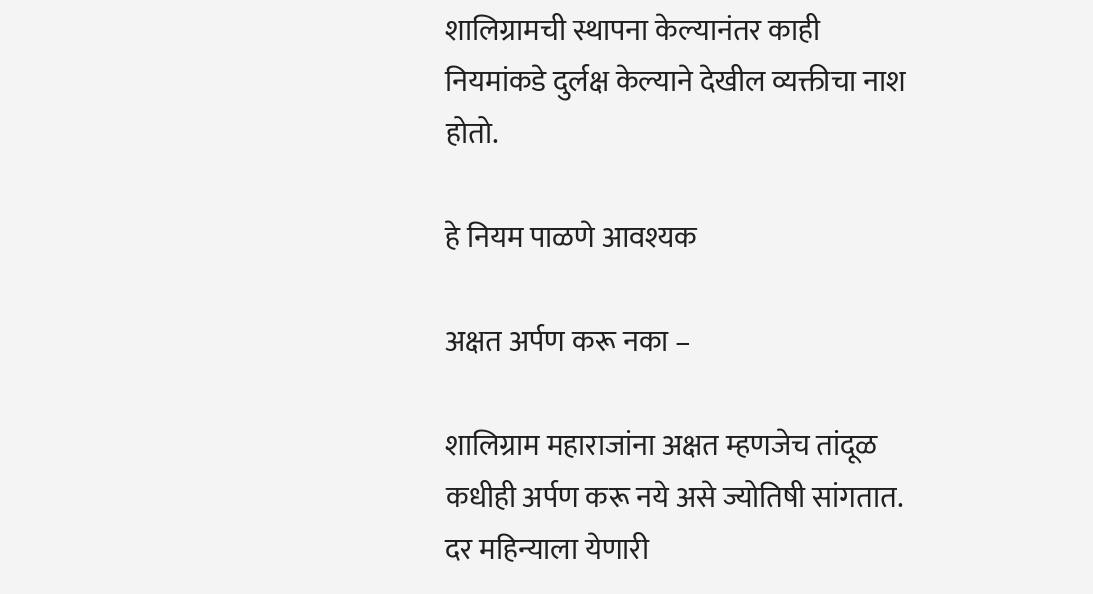शालिग्रामची स्थापना केल्यानंतर काही नियमांकडे दुर्लक्ष केल्याने देखील व्यक्तीचा नाश होतो.

हे नियम पाळणे आवश्यक

अक्षत अर्पण करू नका –

शालिग्राम महाराजांना अक्षत म्हणजेच तांदूळ कधीही अर्पण करू नये असे ज्योतिषी सांगतात. दर महिन्याला येणारी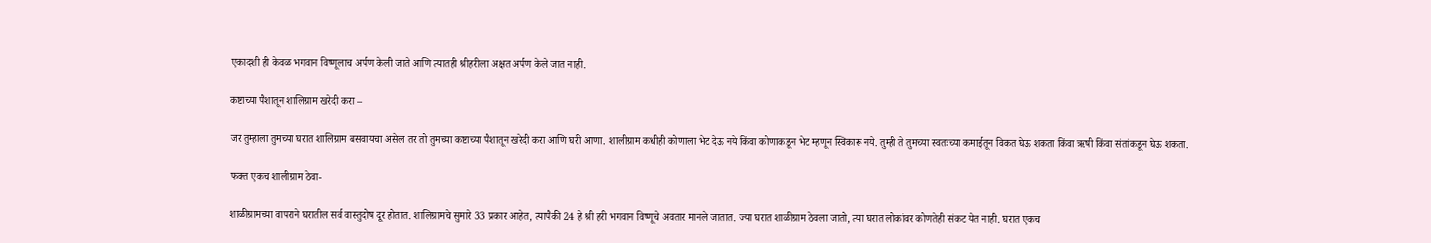एकादशी ही केवळ भगवान विष्णूलाच अर्पण केली जाते आणि त्यातही श्रीहरीला अक्षत अर्पण केले जात नाही.

कष्टाच्या पैशातून शालिग्राम खरेदी करा –

जर तुम्हाला तुमच्या घरात शालिग्राम बसवायचा असेल तर तो तुमच्या कष्टाच्या पैशातून खरेदी करा आणि घरी आणा. शालीग्राम कधीही कोणाला भेट देऊ नये किंवा कोणाकडून भेट म्हणून स्विकारू नये. तुम्ही ते तुमच्या स्वतःच्या कमाईतून विकत घेऊ शकता किंवा ऋषी किंवा संतांकडून घेऊ शकता.

फक्त एकच शालीग्राम ठेवा-

शाळीग्रामच्या वापराने घरातील सर्व वास्तुदोष दूर होतात. शालिग्रामचे सुमारे 33 प्रकार आहेत, त्यापैकी 24 हे श्री हरी भगवान विष्णूचे अवतार मानले जातात. ज्या घरात शाळीग्राम ठेवला जातो, त्या घरात लोकांवर कोणतेही संकट येत नाही. घरात एकच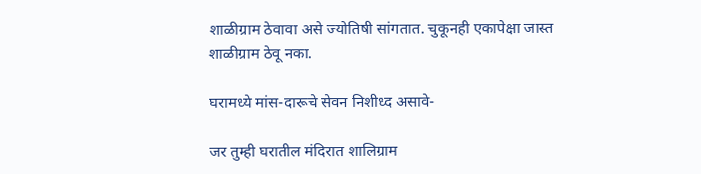शाळीग्राम ठेवावा असे ज्योतिषी सांगतात. चुकूनही एकापेक्षा जास्त शाळीग्राम ठेवू नका.

घरामध्ये मांस-दारूचे सेवन निशीध्द असावे-

जर तुम्ही घरातील मंदिरात शालिग्राम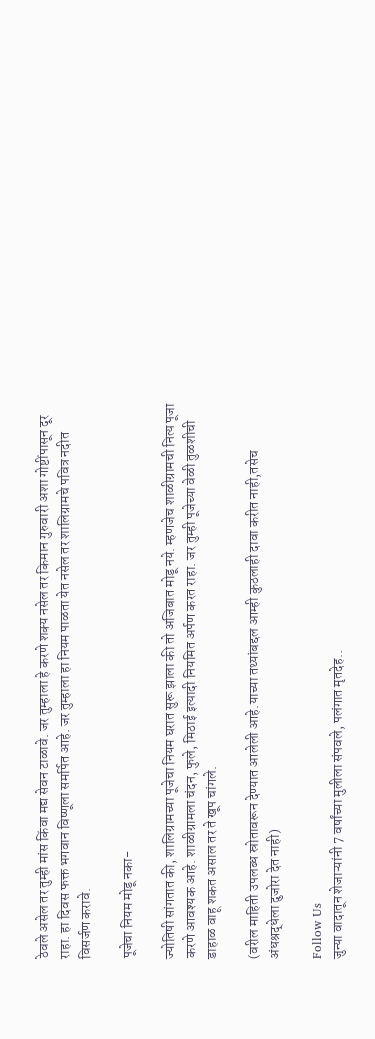ठेवले असेल तर तुम्ही मांस किंवा मद्य सेवन टाळावे. जर तुम्हाला हे करणे शक्य नसेल तर किमान गुरुवारी अशा गोष्टींपासून दूर राहा. हा दिवस फक्त भगवान विष्णूला समर्पित आहे. जर तुम्हाला हा नियम पाळता येत नसेल तर शालिग्रामचे पवित्र नदीत विसर्जण करावे.

पूजेचा नियम मोडू नका-

ज्योतिषी सांगतात की, शालिग्रामच्या पूजेचा नियम घरात सुरू झाला की तो अजिबात मोडू नये. म्हणजेच शाळीग्रामची नित्य पूजा करणे आवश्यक आहे. शाळीग्रामला चंदन, फुले, मिठाई इत्यादी नियमित अर्पण करत राहा. जर तुम्ही पूजेच्या वेळी तुळशीची डाहाळ वाहू शकत असाल तर ते खूप चांगले.

(वरील माहिती उपलब्ध स्रोतावरून देण्यात आलेली आहे.याच्या तथ्यांबद्दल आम्ही कुठलाही दावा करीत नाही,तसेच अंधश्रद्धेला दुजोरा देत नाही)

Follow Us
जुन्या वादातून शेजाऱ्यांनी 7 वर्षांच्या मुलीला संपवले, पलंगात मृतदेह..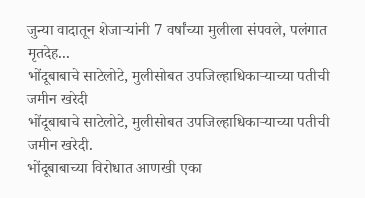जुन्या वादातून शेजाऱ्यांनी 7 वर्षांच्या मुलीला संपवले, पलंगात मृतदेह...
भोंदूबाबाचे साटेलोटे, मुलीसोबत उपजिल्हाधिकाऱ्याच्या पतीची जमीन खरेदी
भोंदूबाबाचे साटेलोटे, मुलीसोबत उपजिल्हाधिकाऱ्याच्या पतीची जमीन खरेदी.
भोंदूबाबाच्या विरोधात आणखी एका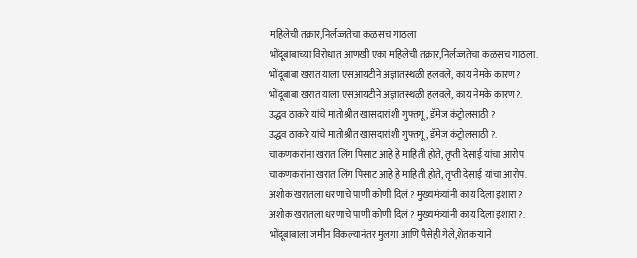महिलेची तक्रार,निर्लज्जतेचा कळसच गाठला
भोंदूबाबाच्या विरोधात आणखी एका महिलेची तक्रार,निर्लज्जतेचा कळसच गाठला.
भोंदूबाबा खरात याला एसआयटीने अज्ञातस्थळी हलवले, काय नेमके कारण?
भोंदूबाबा खरात याला एसआयटीने अज्ञातस्थळी हलवले, काय नेमके कारण?.
उद्धव ठाकरे यांचे मातोश्रीत खासदारांशी गुफ्तगू , डॅमेज कंट्रोलसाठी ?
उद्धव ठाकरे यांचे मातोश्रीत खासदारांशी गुफ्तगू , डॅमेज कंट्रोलसाठी ?.
चाकणकरांना खरात लिंग पिसाट आहे हे माहिती होते, तृप्ती देसाई यांचा आरोप
चाकणकरांना खरात लिंग पिसाट आहे हे माहिती होते, तृप्ती देसाई यांचा आरोप.
अशोक खरातला धरणाचे पाणी कोणी दिलं ? मुख्यमंत्र्यांनी काय दिला इशारा?
अशोक खरातला धरणाचे पाणी कोणी दिलं ? मुख्यमंत्र्यांनी काय दिला इशारा?.
भोंदूबाबाला जमीन विकल्यानंतर मुलगा आणि पैसेही गेले,शेतकऱ्याने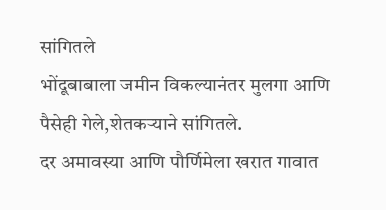सांगितले
भोंदूबाबाला जमीन विकल्यानंतर मुलगा आणि पैसेही गेले,शेतकऱ्याने सांगितले.
दर अमावस्या आणि पौर्णिमेला खरात गावात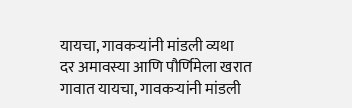यायचा, गावकऱ्यांनी मांडली व्यथा
दर अमावस्या आणि पौर्णिमेला खरात गावात यायचा, गावकऱ्यांनी मांडली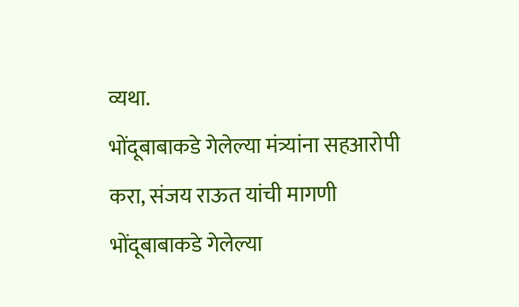व्यथा.
भोंदूबाबाकडे गेलेल्या मंत्र्यांना सहआरोपी करा, संजय राऊत यांची मागणी
भोंदूबाबाकडे गेलेल्या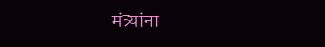मंत्र्यांना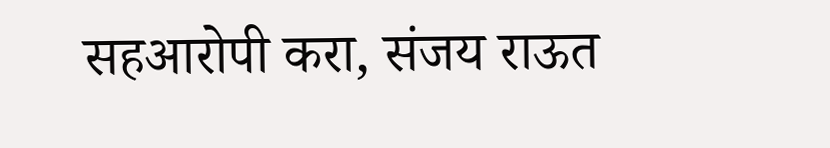सहआरोपी करा, संजय राऊत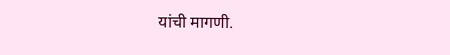यांची मागणी.